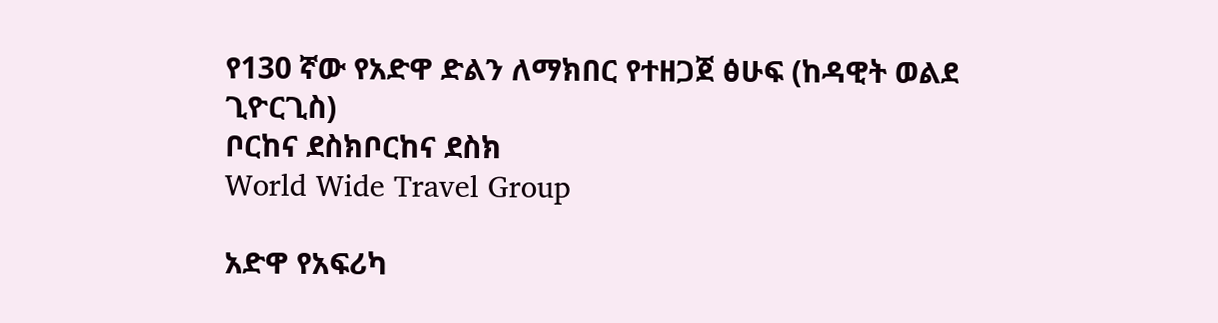የ130 ኛው የአድዋ ድልን ለማክበር የተዘጋጀ ፅሁፍ (ከዳዊት ወልደ ጊዮርጊስ)
ቦርከና ደስክቦርከና ደስክ
World Wide Travel Group

አድዋ የአፍሪካ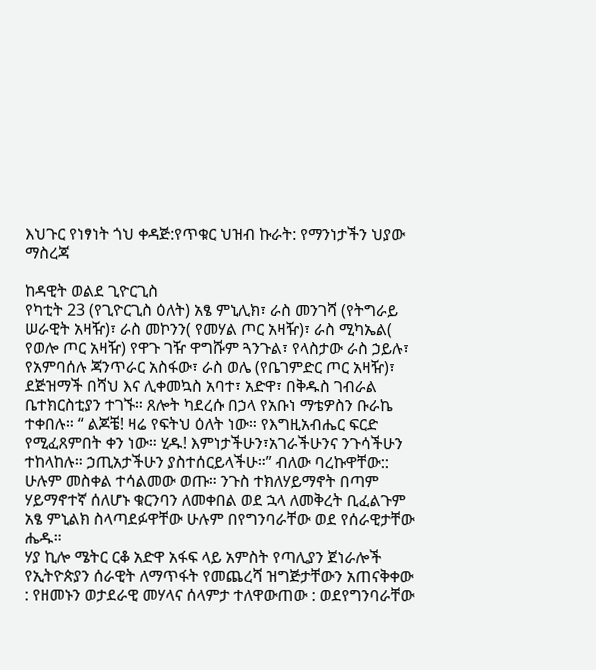እህጉር የነፃነት ጎህ ቀዳጅ:የጥቁር ህዝብ ኩራት: የማንነታችን ህያው ማስረጃ

ከዳዊት ወልደ ጊዮርጊስ
የካቲት 23 (የጊዮርጊስ ዕለት) አፄ ምኒሊክ፣ ራስ መንገሻ (የትግራይ ሠራዊት አዛዥ)፣ ራስ መኮንን( የመሃል ጦር አዛዥ)፣ ራስ ሚካኤል( የወሎ ጦር አዛዥ) የዋጉ ገዥ ዋግሹም ጓንጉል፣ የላስታው ራስ ኃይሉ፣ የአምባሰሉ ጃንጥራር አስፋው፣ ራስ ወሌ (የቤገምድር ጦር አዛዥ)፣ ደጅዝማች በሻህ እና ሊቀመኳስ አባተ፣ አድዋ፣ በቅዱስ ገብራል ቤተክርስቲያን ተገኙ። ጸሎት ካደረሱ በኃላ የአቡነ ማቴዎስን ቡራኬ ተቀበሉ። “ ልጆቼ! ዛሬ የፍትህ ዕለት ነው። የእግዚአብሔር ፍርድ የሚፈጸምበት ቀን ነው። ሂዱ! እምነታችሁን፣አገራችሁንና ንጉሳችሁን ተከላከሉ። ኃጢአታችሁን ያስተሰርይላችሁ።” ብለው ባረኩዋቸው:: ሁሉም መስቀል ተሳልመው ወጡ። ንጉስ ተክለሃይማኖት በጣም ሃይማኖተኛ ሰለሆኑ ቁርንባን ለመቀበል ወደ ኋላ ለመቅረት ቢፈልጉም አፄ ምኒልክ ስላጣደፉዋቸው ሁሉም በየግንባራቸው ወደ የሰራዊታቸው ሔዱ።
ሃያ ኪሎ ሜትር ርቆ አድዋ አፋፍ ላይ አምስት የጣሊያን ጀነራሎች የኢትዮጵያን ሰራዊት ለማጥፋት የመጨረሻ ዝግጅታቸውን አጠናቅቀው : የዘመኑን ወታደራዊ መሃላና ሰላምታ ተለዋውጠው : ወደየግንባራቸው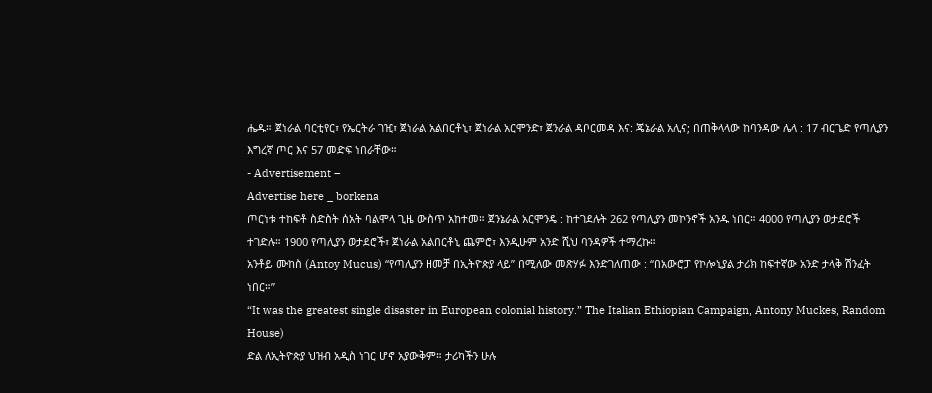ሔዱ። ጀነራል ባርቲየር፣ የኤርትራ ገዢ፣ ጀነራል አልበርቶኒ፣ ጀነራል አርሞንድ፣ ጀንራል ዳቦርመዳ እና: ጄኔራል አሊና; በጠቅላላው ከባንዳው ሌላ : 17 ብርጌድ የጣሊያን እግረኛ ጦር እና 57 መድፍ ነበራቸው።
- Advertisement –
Advertise here _ borkena
ጦርነቱ ተከፍቶ ስድስት ሰአት ባልሞላ ጊዜ ውስጥ አከተመ። ጀንኔራል አርሞንዴ : ከተገደሉት 262 የጣሊያን መኮንኖች አንዱ ነበር። 4000 የጣሊያን ወታደሮች ተገድሉ። 1900 የጣሊያን ወታደሮች፣ ጀነራል አልበርቶኒ ጨምሮ፣ እንዲሁም አንድ ሺህ ባንዳዎች ተማረኩ።
አንቶይ ሙከስ (Antoy Mucus) “የጣሊያን ዘመቻ በኢትዮጵያ ላይ” በሚለው መጽሃፉ እንድገለጠው : “በአውሮፓ የኮሎኒያል ታሪክ ከፍተኛው አንድ ታላቅ ሽንፈት ነበር።”
“It was the greatest single disaster in European colonial history.” The Italian Ethiopian Campaign, Antony Muckes, Random House)
ድል ለኢትዮጵያ ህዝብ አዲስ ነገር ሆኖ አያውቅም። ታሪካችን ሁሉ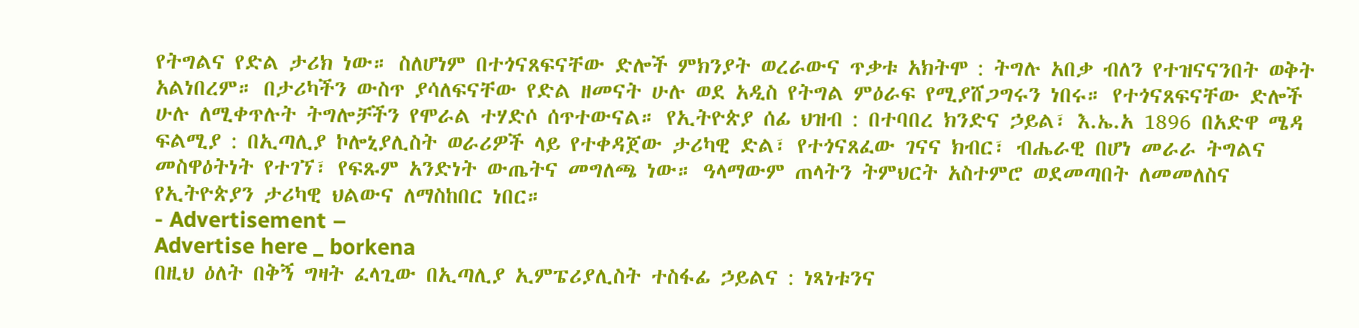የትግልና የድል ታሪክ ነው። ስለሆነም በተጎናጸፍናቸው ድሎች ምክንያት ወረራውና ጥቃቱ አክትሞ : ትግሉ አበቃ ብለን የተዝናናንበት ወቅት አልነበረም። በታሪካችን ውስጥ ያሳለፍናቸው የድል ዘመናት ሁሉ ወደ አዲስ የትግል ምዕራፍ የሚያሸጋግሩን ነበሩ። የተጎናጸፍናቸው ድሎች ሁሉ ለሚቀጥሉት ትግሎቻችን የሞራል ተሃድሶ ሰጥተውናል። የኢትዮጵያ ሰፊ ህዝብ : በተባበረ ክንድና ኃይል፣ እ.ኤ.አ 1896 በአድዋ ሜዳ ፍልሚያ : በኢጣሊያ ኮሎኒያሊስት ወራሪዎች ላይ የተቀዳጀው ታሪካዊ ድል፣ የተጎናጸፈው ገናና ክብር፣ ብሔራዊ በሆነ መራራ ትግልና መስዋዕትነት የተገኘ፣ የፍጹም አንድነት ውጤትና መግለጫ ነው። ዓላማውም ጠላትን ትምህርት አስተምሮ ወደመጣበት ለመመለስና የኢትዮጵያን ታሪካዊ ህልውና ለማስከበር ነበር።
- Advertisement –
Advertise here _ borkena
በዚህ ዕለት በቅኝ ግዛት ፈላጊው በኢጣሊያ ኢምፔሪያሊስት ተስፋፊ ኃይልና : ነጻነቱንና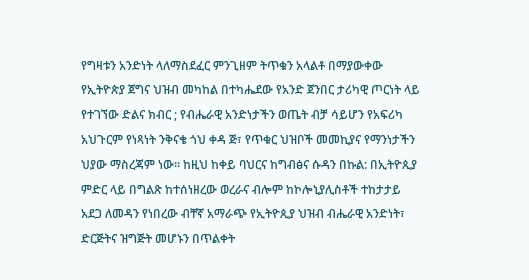የግዛቱን አንድነት ላለማስደፈር ምንጊዘም ትጥቁን አላልቶ በማያውቀው የኢትዮጵያ ጀግና ህዝብ መካከል በተካሔደው የአንድ ጀንበር ታሪካዊ ጦርነት ላይ የተገኘው ድልና ክብር ; የብሔራዊ አንድነታችን ወጤት ብቻ ሳይሆን የአፍሪካ አህጉርም የነጻነት ንቅናቄ ጎህ ቀዳ ጅ፣ የጥቁር ህዝቦች መመኪያና የማንነታችን ህያው ማስረጃም ነው። ከዚህ ከቀይ ባህርና ከግብፅና ሱዳን በኩል: በኢትዮጲያ ምድር ላይ በግልጽ ከተሰነዘረው ወረራና ብሎም ከኮሎኒያሊስቶች ተከታታይ አደጋ ለመዳን የነበረው ብቸኛ አማራጭ የኢትዮጲያ ህዝብ ብሔራዊ አንድነት፣ ድርጅትና ዝግጅት መሆኑን በጥልቀት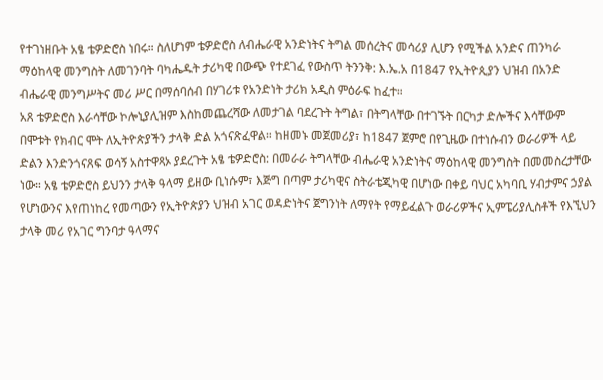የተገነዘቡት አፄ ቴዎድሮስ ነበሩ። ስለሆነም ቴዎድሮስ ለብሔራዊ አንድነትና ትግል መሰረትና መሳሪያ ሊሆን የሚችል አንድና ጠንካራ ማዕከላዊ መንግስት ለመገንባት ባካሔዱት ታሪካዊ በውጭ የተደገፈ የውስጥ ትንንቅ: እ.ኤ.አ በ1847 የኢትዮጲያን ህዝብ በአንድ ብሔራዊ መንግሥትና መሪ ሥር በማሰባሰብ በሃገሪቱ የአንድነት ታሪክ አዲስ ምዕራፍ ከፈተ።
አጸ ቴዎድሮስ እራሳቸው ኮሎኒያሊዝም እስከመጨረሻው ለመታገል ባደረጉት ትግል፣ በትግላቸው በተገኙት በርካታ ድሎችና እሳቸውም በሞቱት የክብር ሞት ለኢትዮጵያችን ታላቅ ድል አጎናጽፈዋል። ከዘመኑ መጀመሪያ፣ ከ1847 ጀምሮ በየጊዜው በተነሱብን ወራሪዎች ላይ ድልን እንድንጎናጸፍ ወሳኝ አስተዋጻኦ ያደረጉት አፄ ቴዎድሮስ: በመራራ ትግላቸው ብሔራዊ አንድነትና ማዕከላዊ መንግስት በመመስረታቸው ነው። አፄ ቴዎድሮስ ይህንን ታላቅ ዓላማ ይዘው ቢነሱም፣ እጅግ በጣም ታሪካዊና ስትራቴጂካዊ በሆነው በቀይ ባህር አካባቢ ሃብታምና ኃያል የሆነውንና እየጠነከረ የመጣውን የኢትዮጵያን ህዝብ አገር ወዳድነትና ጀግንነት ለማየት የማይፈልጉ ወራሪዎችና ኢምፔሪያሊስቶች የእኚህን ታላቅ መሪ የአገር ግንባታ ዓላማና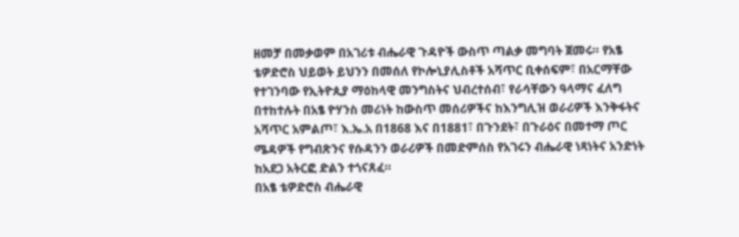ዘመቻ በመቃወም በአገሪቱ ብሔራዊ ጉዳዮች ውስጥ ጣልቃ መግባት ጀመሩ። የአፄ ቴዎድሮስ ህይወት ይህንን በመሰለ የኮሎኒያሊስቶች አሻጥር ቢቀሰፍም፣ በአርማቸው የተገንባው የኢትዮጲያ ማዕከላዊ መንግስትና ህብረተሰብ፣ የራሳቸውን ዓላማና ፈለግ በተከተሉት በአፄ ዮሃንስ መሪነት ከውስጥ መሰሪዎችና ከእንግሊዝ ወራሪዎች እንቅፋትና አሻጥር አምልጦ፣ እ.ኤ.አ በ1868 እና በ1881፣ በጉንደት፣ በጉራዕና በመተማ ጦር ሜዳዎች የግብጽንና የሱዳንን ወራሪዎች በመድምሰስ የአገሩን ብሔራዊ ነጻነትና አንድነት ከአደጋ አትርፎ ድልን ተጎናጸፈ።
በአፄ ቴዎድሮስ ብሔራዊ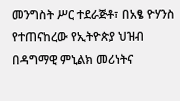መንግስት ሥር ተደራጅቶ፣ በአፄ ዮሃንስ የተጠናከረው የኢትዮጵያ ህዝብ በዳግማዊ ምኒልክ መሪነትና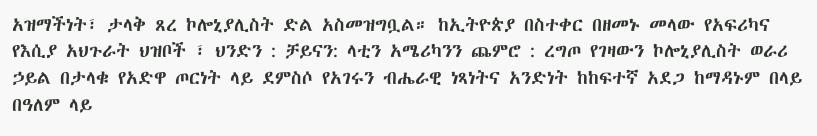አዝማችነት፣ ታላቅ ጸረ ኮሎኒያሊስት ድል አስመዝግቧል። ከኢትዮጵያ በስተቀር በዘመኑ መላው የአፍሪካና የእሲያ አህጉራት ህዝቦች ፣ ህንድን : ቻይናን: ላቲን አሜሪካንን ጨምሮ : ረግጦ የገዛውን ኮሎኒያሊስት ወራሪ ኃይል በታላቁ የአድዋ ጦርነት ላይ ደምስሶ የአገሩን ብሔራዊ ነጻነትና አንድነት ከከፍተኛ አደጋ ከማዳኑም በላይ በዓለም ላይ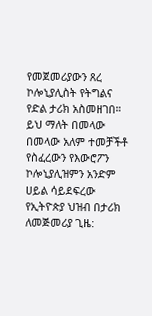የመጀመሪያውን ጸረ ኮሎኒያሊስት የትግልና የድል ታሪክ አስመዘገበ። ይህ ማለት በመላው በመላው አለም ተመቻችቶ የስፈረውን የእውሮፖን ኮሎኒያሊዝምን አንድም ሀይል ሳይደፍረው የኢትዮጵያ ህዝብ በታሪክ ለመጅመሪያ ጊዜ: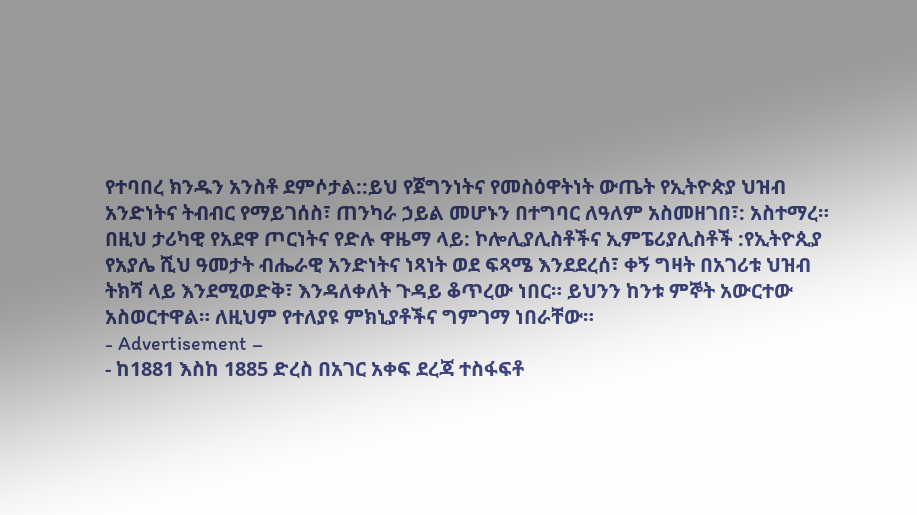የተባበረ ክንዱን አንስቶ ደምሶታል::ይህ የጀግንነትና የመስዕዋትነት ውጤት የኢትዮጵያ ህዝብ አንድነትና ትብብር የማይገሰስ፣ ጠንካራ ኃይል መሆኑን በተግባር ለዓለም አስመዘገበ፣: አስተማረ።
በዚህ ታሪካዊ የአደዋ ጦርነትና የድሉ ዋዜማ ላይ: ኮሎሊያሊስቶችና ኢምፔሪያሊስቶች :የኢትዮጲያ የአያሌ ሺህ ዓመታት ብሔራዊ አንድነትና ነጻነት ወደ ፍጻሜ እንደደረሰ፣ ቀኝ ግዛት በአገሪቱ ህዝብ ትክሻ ላይ እንደሚወድቅ፣ እንዳለቀለት ጉዳይ ቆጥረው ነበር። ይህንን ከንቱ ምኞት አውርተው አስወርተዋል። ለዚህም የተለያዩ ምክኒያቶችና ግምገማ ነበራቸው።
- Advertisement –
- ከ1881 እስከ 1885 ድረስ በአገር አቀፍ ደረጃ ተስፋፍቶ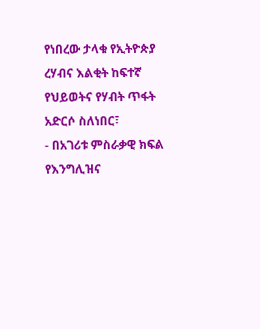የነበረው ታላቁ የኢትዮጵያ ረሃብና እልቂት ከፍተኛ የህይወትና የሃብት ጥፋት አድርሶ ስለነበር፣
- በአገሪቱ ምስራቃዊ ክፍል የእንግሊዝና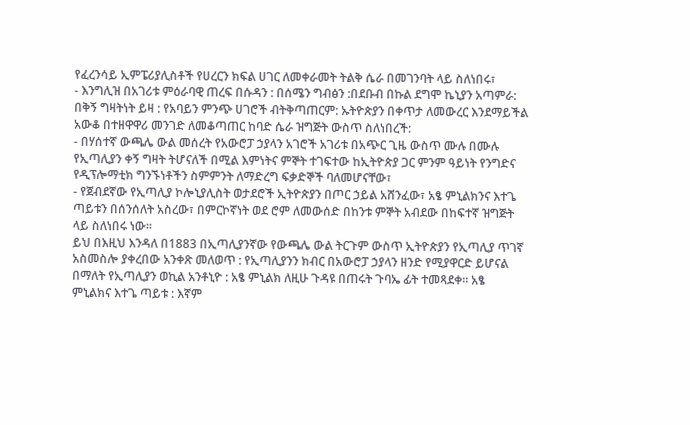የፈረንሳይ ኢምፔሪያሊስቶች የሀረርን ክፍል ሀገር ለመቀራመት ትልቅ ሴራ በመገንባት ላይ ስለነበሩ፣
- እንግሊዝ በአገሪቱ ምዕራባዊ ጠረፍ በሱዳን : በሰሜን ግብፅን :በደቡብ በኩል ደግሞ ኬኒያን አጣምራ: በቅኝ ግዛትነት ይዛ : የአባይን ምንጭ ሀገሮች ብትቅጣጠርም: ኡትዮጵያን በቀጥታ ለመውረር እንደማይችል አውቆ በተዘዋዋሪ መንገድ ለመቆጣጠር ከባድ ሴራ ዝግጅት ውስጥ ስለነበረች:
- በሃሰተኛ ውጫሌ ውል መሰረት የአውሮፓ ኃያላን አገሮች አገሪቱ በአጭር ጊዜ ውስጥ ሙሉ በሙሉ የኢጣሊያን ቀኝ ግዛት ትሆናለች በሚል እምነትና ምኞት ተገፍተው ከኢትዮጵያ ጋር ምንም ዓይነት የንግድና የዲፕሎማቲክ ግንኙነቶችን ስምምንት ለማድረግ ፍቃድኞች ባለመሆናቸው፣
- የጀብደኛው የኢጣሊያ ኮሎኒያሊስት ወታደሮች ኢትዮጵያን በጦር ኃይል አሸንፈው፣ አፄ ምኒልክንና እተጌ ጣይቱን በሰንሰለት አስረው፣ በምርኮኛነት ወደ ሮም ለመውሰድ በከንቱ ምኞት አብደው በከፍተኛ ዝግጅት ላይ ስለነበሩ ነው።
ይህ በእዚህ እንዳለ በ1883 በኢጣሊያንኛው የውጫሌ ውል ትርጉም ውስጥ ኢትዮጵያን የኢጣሊያ ጥገኛ አስመስሎ ያቀረበው አንቀጽ መለወጥ : የኢጣሊያንን ክብር በአውሮፓ ኃያላን ዘንድ የሚያዋርድ ይሆናል በማለት የኢጣሊያን ወኪል አንቶኒዮ : አፄ ምኒልክ ለዚሁ ጉዳዩ በጠሩት ጉባኤ ፊት ተመጻደቀ። አፄ ምኒልክና እተጌ ጣይቱ : እኛም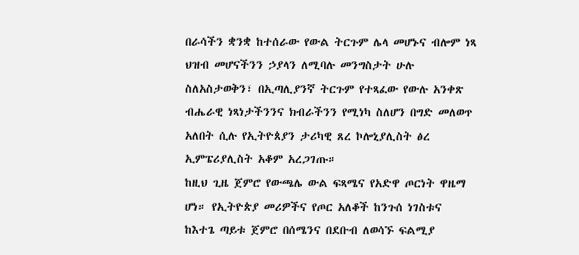በራሳችን ቋንቋ ከተሰራው የውል ትርጉም ሌላ መሆኑና ብሎም ነጻ ህዝብ መሆናችንን ኃያላን ለሚባሉ መንግስታት ሁሉ ስለአስታወቅን፣ በኢጣሊያንኛ ትርጉም የተጻፈው የውሉ አንቀጽ ብሔራዊ ነጻነታችንንና ክብራችንን የሚነካ ስለሆን በግድ መለወጥ አለበት ሲሉ የኢትዮጰያን ታሪካዊ ጸረ ኮሎኒያሊስት ፅረ ኢምፔሪያሊስት አቆም አረጋገጡ።
ከዚህ ጊዜ ጀምሮ የውጫሌ ውል ፍጻሜና የአድዋ ጦርነት ዋዜማ ሆነ። የኢትዮጵያ መሪዎችና የጦር አለቆች ከንጉሰ ነገስቱና ከእተጌ ጣይቱ ጀምሮ በሰሜንና በደቡብ ለወሳኙ ፍልሚያ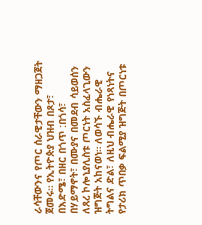ራሳቸውንና የጦር ሰራዊታቸውን ማዘጋጀት ጀመሩ። የኢትዮጵያ ህዝብ በጾታ፣ በእድሜ፣ በዘር በጎጥ :በጎሳ፣ በሃይማኖት፣ በሙያና በመደብ ሳይወሰን ለጸረ ኮሎኒያሊስቱ ጦርነት አስፈላጊውን ዝግጅት አከናወነ። ለወሳኙ ብሔራዊ ትግልና ድል፣ ለዚህ ብሔራዊ የነጻነትና የታሪክ ጥበቃ ፍልሚያ ዝግጅት በጦርነቱ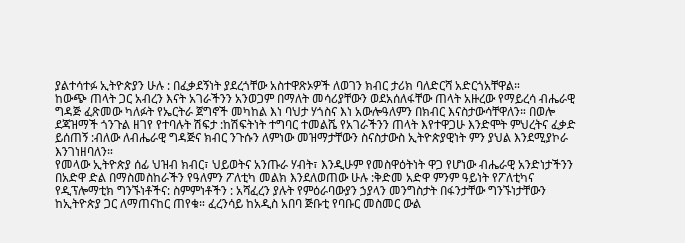ያልተሳተፉ ኢትዮጵያን ሁሉ : በፈቃደኝነት ያደረጎቸው አስተዋጽኦዎች ለወገን ክብር ታሪክ ባለድርሻ አድርጎአቸዋል።
ከውጭ ጠላት ጋር አብረን እናት አገራችንን አንወጋም በማለት መሳሪያቸውን ወደአሰለፋቸው ጠላት አዙረው የማይረሳ ብሔራዊ ግዳጅ ፈጽመው ካለፉት የኤርትራ ጀግኖች መካከል እነ ባህታ ሃጎስና እነ አውሎዓለምን በክብር እናስታውሳቸዋለን። በወሎ ደጃዝማች ጎንጉል ዘገየ የተባሉት ሽፍታ :ከሽፍትነት ተግባር ተመልሼ የአገራችንን ጠላት እየተዋጋሁ እንድሞት ምህረትና ፈቃድ ይሰጠኝ :ብለው ለብሔራዊ ግዳጅና ክብር ንጉሱን ለምነው መዝማታቸውን ስናስታውስ ኢትዮጵያዊነት ምን ያህል እንደሚያኮራ እንገነዘባለን።
የመላው ኢትዮጵያ ሰፊ ህዝብ ክብር፣ ህይወትና አንጡራ ሃብት፣ እንዲሁም የመስዋዕትነት ዋጋ የሆነው ብሔራዊ አንድነታችንን በአድዋ ድል በማስመስከራችን የዓለምን ፖለቲካ መልክ እንደለወጠው ሁሉ :ቅድመ አድዋ ምንም ዓይነት የፖለቲካና የዲፕሎማቲክ ግንኙነቶችና: ስምምነቶችን : አሻፈረን ያሉት የምዕራባውያን ኃያላን መንግስታት በፋንታቸው ግንኙነታቸውን ከኢትዮጵያ ጋር ለማጠናከር ጠየቁ። ፈረንሳይ ከአዲስ አበባ ጅቡቲ የባቡር መስመር ውል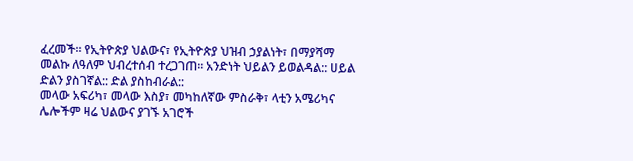ፈረመች። የኢትዮጵያ ህልውና፣ የኢትዮጵያ ህዝብ ኃያልነት፣ በማያሻማ መልኩ ለዓለም ህብረተሰብ ተረጋገጠ። አንድነት ህይልን ይወልዳል:: ሀይል ድልን ያስገኛል:: ድል ያስከብራል::
መላው አፍሪካ፣ መላው እስያ፣ መካከለኛው ምስራቅ፣ ላቲን አሜሪካና ሌሎችም ዛሬ ህልውና ያገኙ አገሮች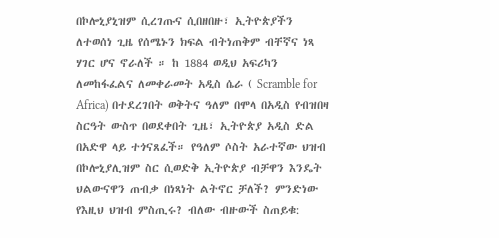በኮሎኒያኒዝም ሲረገጡና ሲበዘበዙ፣ ኢትዮጵያችን ለተወሰነ ጊዜ የሰሜኑን ክፍል ብትነጠቅም ብቸኛና ነጻ ሃገር ሆና ኖራለች ። ከ 1884 ወዲህ አፍሪካን ለመከፋፈልና ለመቀራመት አዲስ ሴራ ( Scramble for Africa) በተደረገበት ወቅትና ዓለም በሞላ በአዲስ የብዝበዛ ስርዓት ውስጥ በወደቀበት ጊዜ፣ ኢትዮጵያ አዲስ ድል በአድዋ ላይ ተጎናጸፈች። የዓለም ሶስት አራተኛው ህዝብ በኮሎኒያሊዝም ስር ሲወድቅ ኢትዮጵያ ብቻዋን እንዴት ህልውናዋን ጠብቃ በነጻነት ልትኖር ቻለች? ምንድነው የእዚህ ህዝብ ምስጢሩ? ብለው ብዙውች ስጠይቁ: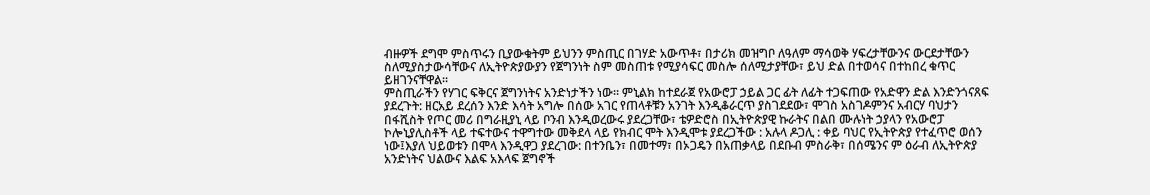ብዙዎች ደግሞ ምስጥሩን ቢያውቁትም ይህንን ምስጢር በገሃድ አውጥቶ፣ በታሪክ መዝግቦ ለዓለም ማሳወቅ ሃፍረታቸውንና ውርደታቸውን ስለሚያስታውሳቸውና ለኢትዮጵያውያን የጀግንነት ስም መስጠቱ የሚያሳፍር መስሎ ሰለሚታያቸው፣ ይህ ድል በተወሳና በተከበረ ቁጥር ይዘገንናቸዋል።
ምስጢራችን የሃገር ፍቅርና ጀግንነትና አንድነታችን ነው። ምኒልክ ከተደራጀ የአውሮፓ ኃይል ጋር ፊት ለፊት ተጋፍጠው የአድዋን ድል እንድንጎናጸፍ ያደረጉት: ዘርአይ ደረሰን እንድ እሳት አግሎ በሰው አገር የጠላቶቹን አንገት እንዲቆራርጥ ያስገደደው፣ ሞገስ አስገዶምንና አብርሃ ባህታን በፋሺስት የጦር መሪ በግራዚያኒ ላይ ቦንብ እንዲወረውሩ ያደረጋቸው፣ ቴዎድሮስ በኢትዮጵያዊ ኩራትና በልበ ሙሉነት ኃያላን የአውሮፓ ኮሎኒያሊስቶች ላይ ተፍተውና ተዋግተው መቅደላ ላይ የክብር ሞት እንዲሞቱ ያደረጋችው : አሉላ ዶጋሊ : ቀይ ባህር የኢትዮጵያ የተፈጥሮ ወሰን ነው፤እያለ ህይወቱን በሞላ እንዲዋጋ ያደረገው: በተንቤን፣ በመተማ፣ በኦጋዴን በአጠቃላይ በደቡብ ምስራቅ፣ በሰሜንና ም ዕራብ ለኢትዮጵያ አንድነትና ህልውና እልፍ አእላፍ ጀግኖች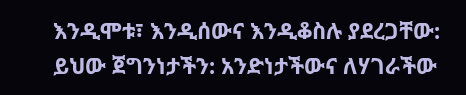እንዲሞቱ፣ እንዲሰውና እንዲቆስሉ ያደረጋቸው: ይህው ጀግንነታችን: አንድነታችውና ለሃገራችው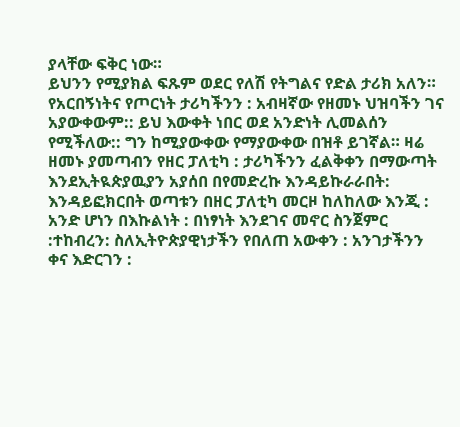ያላቸው ፍቅር ነው።
ይህንን የሚያክል ፍጹም ወደር የለሽ የትግልና የድል ታሪክ አለን። የአርበኝነትና የጦርነት ታሪካችንን : አብዛኛው የዘመኑ ህዝባችን ገና አያውቀውም:: ይህ እውቀት ነበር ወደ አንድነት ሊመልሰን የሚችለው:: ግን ከሚያውቀው የማያውቀው በዝቶ ይገኛል። ዛሬ ዘመኑ ያመጣብን የዘር ፓለቲካ : ታሪካችንን ፈልቅቀን በማውጣት እንደኢትዪጵያዉያን አያሰበ በየመድረኩ እንዳይኩራራበት: እንዳይፎክርበት ወጣቱን በዘር ፓለቲካ መርዞ ከለከለው እንጂ : አንድ ሆነን በእኩልነት : በነፃነት እንደገና መኖር ስንጀምር :ተከብረን: ስለኢትዮጵያዊነታችን የበለጠ አውቀን : አንገታችንን ቀና እድርገን :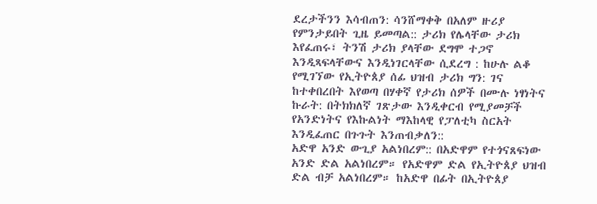ደረታችንን እሳብጠን: ሳንሸማቀቅ በአለም ዙሪያ የምንታይበት ጊዜ ይመጣል:: ታሪክ የሌላቸው ታሪክ እየፈጠሩ፣ ትንሽ ታሪክ ያላቸው ደግሞ ተጋኖ እንዲጻፍላቸውና እንዲነገርላቸው ሲደረግ : ከሁሉ ልቆ የሚገኘው የኢትዮጰያ ሰፊ ህዝብ ታሪክ ግን: ገና ከተቀበረበት እየወጣ በሃቀኛ የታሪክ ሰዎች በሙሉ ነፃነትና ኩራት: በትክክለኛ ገጽታው እንዲቀርብ የሚያመቻች የአንድነትና የእኩልነት ማእከላዊ የፓለቲካ ስርአት እንዲፈጠር በጉጉት እንጠብቃለን::
አድዋ አንድ ውጊያ አልነበረም:: በአድዋም የተጎናጸፍነው አንድ ድል አልነበረም። የአድዋም ድል የኢትዮጰያ ህዝብ ድል ብቻ አልነበረም። ከአድዋ በፊት በኢትዮጰያ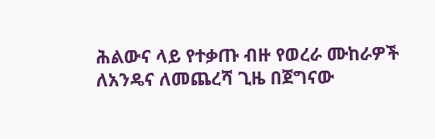ሕልውና ላይ የተቃጡ ብዙ የወረራ ሙከራዎች ለአንዴና ለመጨረሻ ጊዜ በጀግናው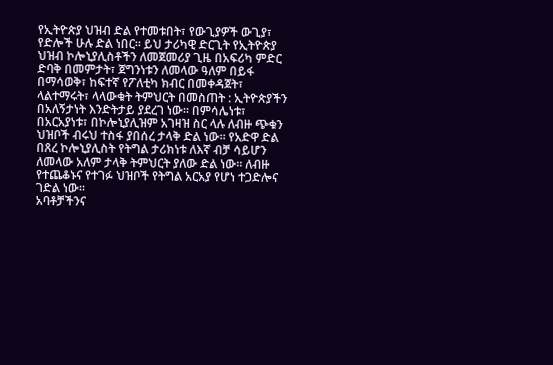የኢትዮጵያ ህዝብ ድል የተመቱበት፣ የውጊያዎች ውጊያ፣ የድሎች ሁሉ ድል ነበር። ይህ ታሪካዊ ድርጊት የኢትዮጵያ ህዝብ ኮሎኒያሊስቶችን ለመጀመሪያ ጊዜ በአፍሪካ ምድር ድባቅ በመምታት፣ ጀግንነቱን ለመላው ዓለም በይፋ በማሳወቅ፣ ከፍተኛ የፖለቲካ ክብር በመቀዳጀት፣ ላልተማሩት፣ ላላውቁት ትምህርት በመስጠት : ኢትዮጵያችን በአለኝታነት እንድትታይ ያደረገ ነው። በምሳሌነቱ፣ በአርአያነቱ፣ በኮሎኒያሊዝም አገዛዝ ስር ላሉ ለብዙ ጭቁን ህዝቦች ብሩህ ተስፋ ያበሰረ ታላቅ ድል ነው። የአድዋ ድል በጸረ ኮሎኒያሊስት የትግል ታሪክነቱ ለእኛ ብቻ ሳይሆን ለመላው አለም ታላቅ ትምህርት ያለው ድል ነው። ለብዙ የተጨቆኑና የተገፉ ህዝቦች የትግል አርአያ የሆነ ተጋድሎና ገድል ነው።
አባቶቻችንና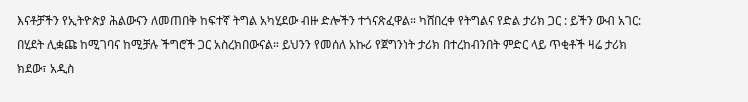እናቶቻችን የኢትዮጵያ ሕልውናን ለመጠበቅ ከፍተኛ ትግል አካሂደው ብዙ ድሎችን ተጎናጽፈዋል። ካሸበረቀ የትግልና የድል ታሪክ ጋር : ይችን ውብ አገር: በሂደት ሊቋጩ ከሚገባና ከሚቻሉ ችግሮች ጋር አስረክበውናል። ይህንን የመሰለ አኩሪ የጀግንነት ታሪክ በተረከብንበት ምድር ላይ ጥቂቶች ዛሬ ታሪክ ክደው፣ አዲስ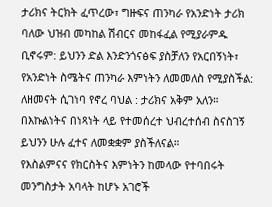ታሪክና ትርክት ፈጥረው፣ ግዙፍና ጠንካራ የአንድነት ታሪክ ባለው ህዝብ መካከል ሽብርና መከፋፈል የሚያራምዱ ቢኖሩም: ይህንን ድል እንድንጎናፅፍ ያስቻለን የአርበኝነት፣ የአንድነት ስሜትና ጠንካራ እምነትን ለመመለስ የሚያስችል: ለዘመናት ሲገነባ የኖረ ባህል : ታሪክና አቅም አለን። በእኩልነትና በነጻነት ላይ የተመሰረተ ህብረተሰብ ስናስገኝ ይህንን ሁሉ ፈተና ለመቋቋም ያስችለናል።
የእስልምናና የክርስትና እምነትን ከመላው የተባበሩት መንግስታት አባላት ከሆኑ አገሮች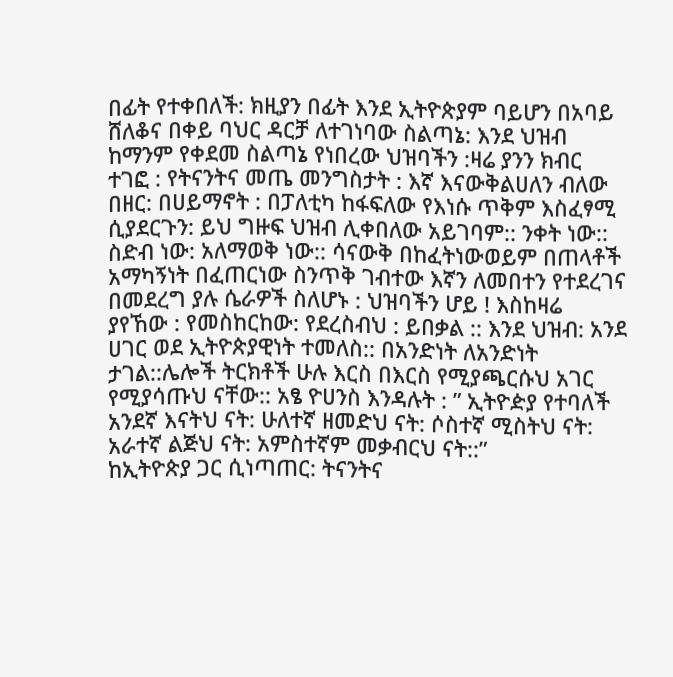በፊት የተቀበለች: ክዚያን በፊት እንደ ኢትዮጵያም ባይሆን በአባይ ሸለቆና በቀይ ባህር ዳርቻ ለተገነባው ስልጣኔ: እንደ ህዝብ ከማንም የቀደመ ስልጣኔ የነበረው ህዝባችን :ዛሬ ያንን ክብር ተገፎ : የትናንትና መጤ መንግስታት : እኛ እናውቅልሀለን ብለው በዘር: በሀይማኖት : በፓለቲካ ከፋፍለው የእነሱ ጥቅም እስፈፃሚ ሲያደርጉን: ይህ ግዙፍ ህዝብ ሊቀበለው አይገባም:: ንቀት ነው:: ስድብ ነው: አለማወቅ ነው:: ሳናውቅ በከፈትነውወይም በጠላቶች አማካኝነት በፈጠርነው ስንጥቅ ገብተው እኛን ለመበተን የተደረገና በመደረግ ያሉ ሴራዎች ስለሆኑ : ህዝባችን ሆይ ! እስከዛሬ ያየኸው : የመስከርከው: የደረስብህ : ይበቃል :: እንደ ህዝብ: አንደ ሀገር ወደ ኢትዮጵያዊነት ተመለስ:: በአንድነት ለአንድነት ታገል::ሌሎች ትርክቶች ሁሉ እርስ በእርስ የሚያጫርሱህ አገር የሚያሳጡህ ናቸው:: አፄ ዮሀንስ እንዳሉት : ” ኢትዮዽያ የተባለች አንደኛ እናትህ ናት: ሁለተኛ ዘመድህ ናት: ሶስተኛ ሚስትህ ናት: አራተኛ ልጅህ ናት: አምስተኛም መቃብርህ ናት::”
ከኢትዮጵያ ጋር ሲነጣጠር: ትናንትና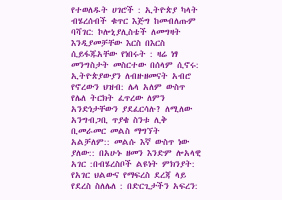የተወለዱት ሀገሮች : ኢትዮጵያ ካላት ብሄረሰብች ቁጥር እጅግ ከመብለጡም ባሻገር: ኮሎኒያሊስቴች ለመግዛት እንዲያመቻቸው እርስ በእርስ ሲይፋጁአቸው የነበሩት : ዛሬ ነፃ መንግስታት መስርተው በሰላም ሲኖሩ: ኢትዮጵያውያን ለብዙዘመናት አብሮ የኖረውን ህዝብ: ሌላ አለም ውስጥ የሌለ ትርክት ፈጥረው ለምን አንድነታቸውን ያደፈርሳሉ? ለሚለው አንግብጋቢ ጥያቄ ስንቱ ሊቅ ቢመራመር መልስ ማግኘት አልቻለም:: መልሱ እኛ ውስጥ ነው ያለው:: በአሁኑ ዘመን እንድም ሎአላዊ አገር :በብሄረስቦች ልዩነት ምክንያት: የአገር ህልውና የማፍረስ ደረጃ ላይ የደረስ ስለሌለ : በድርጊታችን አፍረን: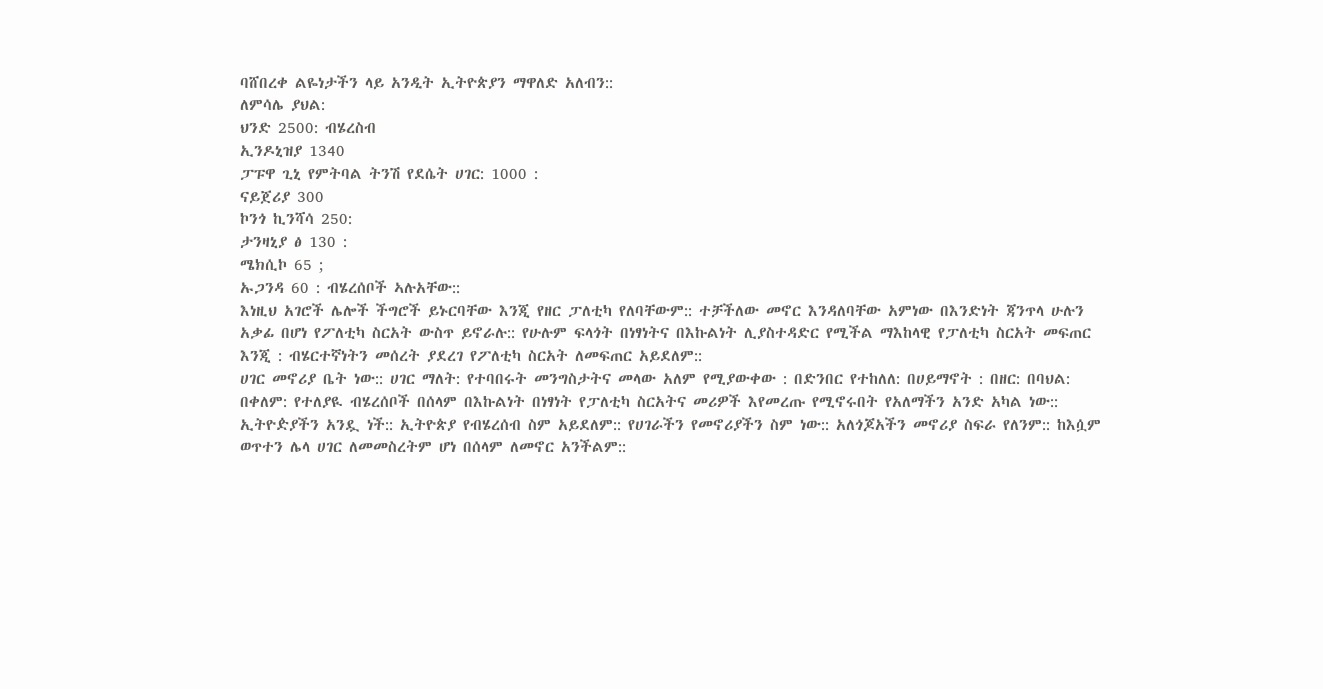ባሸበረቀ ልዬነታችን ላይ አንዲት ኢትዮጵያን ማዋለድ አለብን::
ለምሳሌ ያህል:
ህንድ 2500: ብሄረስብ
ኢንዶኒዝያ 1340
ፓፑዋ ጊኒ የምትባል ትንሽ የደሴት ሀገር: 1000 :
ናይጀሪያ 300
ኮንጎ ኪንሻሳ 250:
ታንዛኒያ ፅ 130 :
ሜክሲኮ 65 ;
ኡጋንዳ 60 : ብሄረሰቦች ኣሉአቸው::
እነዚህ አገሮች ሌሎች ችግሮች ይኑርባቸው እንጂ የዘር ፓለቲካ የለባቸውም:: ተቻችለው መኖር እንዳለባቸው አምነው በእንድነት ጃንጥላ ሁሉን አቃፊ በሆነ የፖለቲካ ስርአት ውስጥ ይኖራሉ:: የሁሉም ፍላጎት በነፃነትና በእኩልነት ሊያስተዳድር የሚችል ማእከላዊ የፓለቲካ ስርአት መፍጠር እንጂ : ብሄርተኛነትን መሰረት ያደረገ የፖለቲካ ስርአት ለመፍጠር አይደለም::
ሀገር መኖሪያ ቤት ነው:: ሀገር ማለት: የተባበሩት መንግስታትና መላው አለም የሚያውቀው : በድንበር የተከለለ: በሀይማኖት : በዘር: በባህል: በቀለም: የተለያዪ ብሄረሰቦች በሰላም በእኩልነት በነፃነት የፓለቲካ ስርአትና መሪዎች እየመረጡ የሚኖሩበት የአለማችን አንድ አካል ነው:: ኢትዮዽያችን አንዷ ነች:: ኢትዮጵያ የብሄረሰብ ስም አይደለም:: የሀገራችን የመኖሪያችን ስም ነው:: አለጎጆአችን መኖሪያ ስፍራ የለንም:: ከእሷም ወጥተን ሌላ ሀገር ለመመስረትም ሆነ በሰላም ለመኖር አንችልም::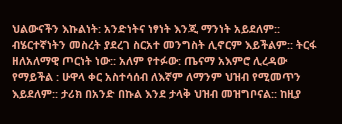ህልውናችን እኩልነት: አንድነትና ነፃነት እንጂ ማንነት አይደለም:: ብሄርተኛነትን መስረት ያደረገ ስርአተ መንግስት ሊኖርም እይችልም:: ትርፋ ዘለአለማዊ ጦርነት ነው:: አለም የተፉው: ጤናማ አእምሮ ሊረዳው የማይችል : ሁዋላ ቀር አስተሳሰብ ለእኛም ለማንም ህዝብ የሚመጥን እይደለም:: ታሪክ በአንድ በኩል እንደ ታላቅ ህዝብ መዝግቦናል:: ከዚያ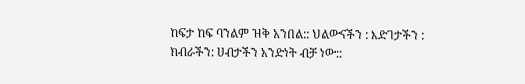ከፍታ ከፍ ባንልም ዝቅ አንበል:: ህልውናችን : እድገታችን : ክብራችን: ሀብታችን አንድነት ብቻ ነው::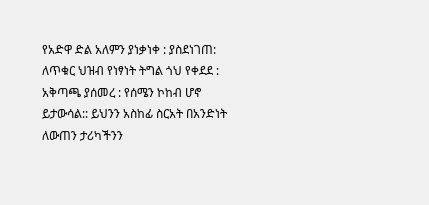የአድዋ ድል አለምን ያነቃነቀ : ያስደነገጠ: ለጥቁር ህዝብ የነፃነት ትግል ጎህ የቀደደ : አቅጣጫ ያሰመረ : የሰሜን ኮከብ ሆኖ ይታውሳል:: ይህንን አስከፊ ስርአት በአንድነት ለውጠን ታሪካችንን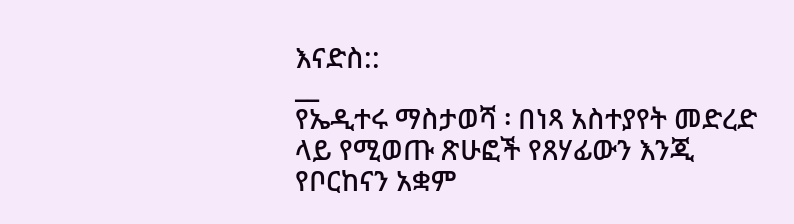እናድስ::
__
የኤዲተሩ ማስታወሻ ፡ በነጻ አስተያየት መድረድ ላይ የሚወጡ ጽሁፎች የጸሃፊውን እንጂ የቦርከናን አቋም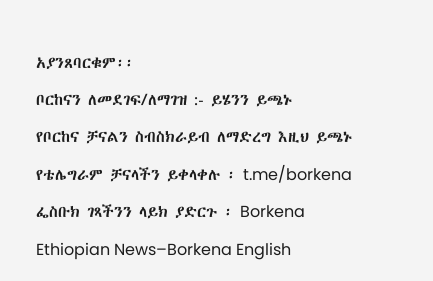አያንጸባርቁም፡፡
ቦርከናን ለመደገፍ/ለማገዝ :- ይሄንን ይጫኑ
የቦርከና ቻናልን ስብስክራይብ ለማድረግ እዚህ ይጫኑ
የቴሌግራም ቻናላችን ይቀላቀሉ ፡ t.me/borkena
ፌስቡክ ገጻችንን ላይክ ያድርጉ ፡ Borkena
Ethiopian News–Borkena English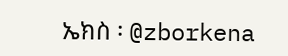ኤክስ ፡ @zborkena